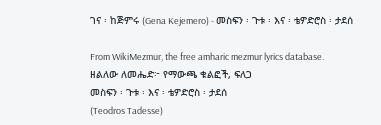ገና ፡ ከጅምሩ (Gena Kejemero) - መስፍን ፡ ጉቱ ፡ እና ፡ ቴዎድሮስ ፡ ታደሰ

From WikiMezmur, the free amharic mezmur lyrics database.
ዘልለው ለመሔድ፦ የማውጫ ቁልፎች, ፍለጋ
መስፍን ፡ ጉቱ ፡ እና ፡ ቴዎድሮስ ፡ ታደሰ
(Teodros Tadesse)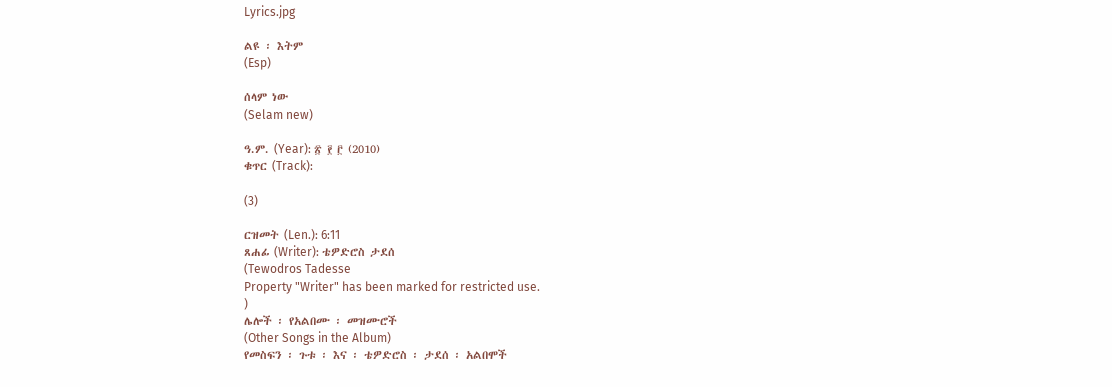Lyrics.jpg

ልዩ ፡ እትም
(Esp)

ሰላም ነው
(Selam new)

ዓ.ም. (Year): ፳ ፻ ፫ (2010)
ቁጥር (Track):

(3)

ርዝመት (Len.): 6:11
ጸሐፊ (Writer): ቴዎድሮስ ታደሰ
(Tewodros Tadesse
Property "Writer" has been marked for restricted use.
)
ሌሎች ፡ የአልበሙ ፡ መዝሙሮች
(Other Songs in the Album)
የመስፍን ፡ ጉቱ ፡ እና ፡ ቴዎድሮስ ፡ ታደሰ ፡ አልበሞች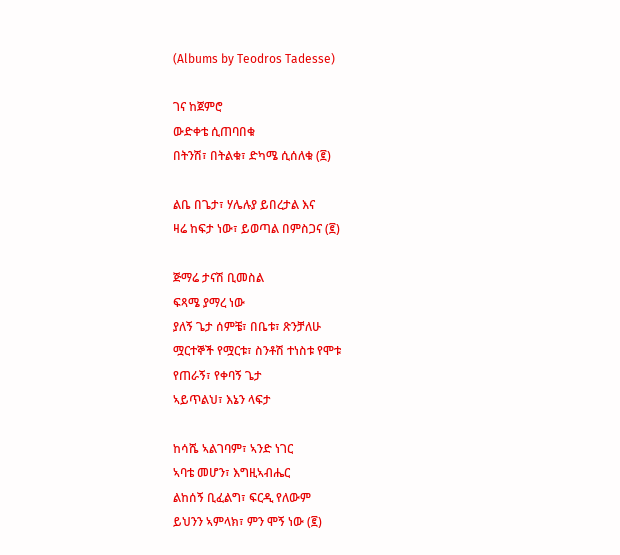(Albums by Teodros Tadesse)

ገና ከጀምሮ
ውድቀቴ ሲጠባበቁ
በትንሽ፣ በትልቁ፣ ድካሜ ሲሰለቁ (፪)

ልቤ በጌታ፣ ሃሌሉያ ይበረታል እና
ዛሬ ከፍታ ነው፣ ይወጣል በምስጋና (፪)

ጅማሬ ታናሽ ቢመስል
ፍጻሜ ያማረ ነው
ያለኝ ጌታ ሰምቼ፣ በቤቱ፣ ጽንቻለሁ
ሟርተኞች የሟርቱ፣ ስንቶሽ ተነስቱ የሞቱ
የጠራኝ፣ የቀባኝ ጌታ
ኣይጥልህ፣ እኔን ላፍታ

ከሳሼ ኣልገባም፣ ኣንድ ነገር
ኣባቴ መሆን፣ እግዚኣብሔር
ልከሰኝ ቢፈልግ፣ ፍርዲ የለውም
ይህንን ኣምላክ፣ ምን ሞኝ ነው (፪)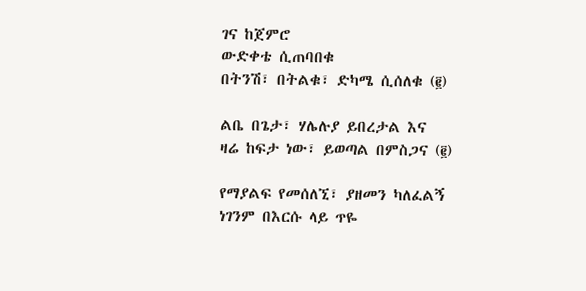ገና ከጀምሮ
ውድቀቴ ሲጠባበቁ
በትንሽ፣ በትልቁ፣ ድካሜ ሲሰለቁ (፪)

ልቤ በጌታ፣ ሃሌሉያ ይበረታል እና
ዛሬ ከፍታ ነው፣ ይወጣል በምስጋና (፪)

የማያልፍ የመሰለኚ፣ ያዘመን ካለፈልኝ
ነገንም በእርሱ ላይ ጥዬ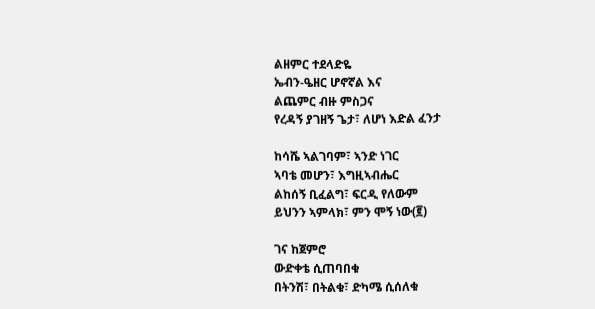ልዘምር ተደላድዬ
ኤብን-ዔዘር ሆኖኛል እና
ልጨምር ብዙ ምስጋና
የረዳኝ ያገዘኝ ጌታ፣ ለሆነ እድል ፈንታ

ከሳሼ ኣልገባም፣ ኣንድ ነገር
ኣባቴ መሆን፣ እግዚኣብሔር
ልከሰኝ ቢፈልግ፣ ፍርዲ የለውም
ይህንን ኣምላክ፣ ምን ሞኝ ነው(፪)

ገና ከጀምሮ
ውድቀቴ ሲጠባበቁ
በትንሽ፣ በትልቁ፣ ድካሜ ሲሰለቁ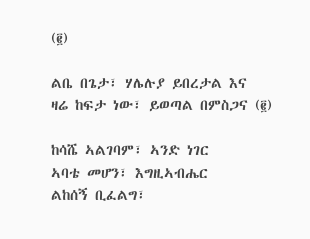(፪)

ልቤ በጌታ፣ ሃሌሉያ ይበረታል እና
ዛሬ ከፍታ ነው፣ ይወጣል በምስጋና (፪)

ከሳሼ ኣልገባም፣ ኣንድ ነገር
ኣባቴ መሆን፣ እግዚኣብሔር
ልከሰኝ ቢፈልግ፣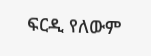ፍርዲ የለውም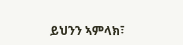ይህንን ኣምላክ፣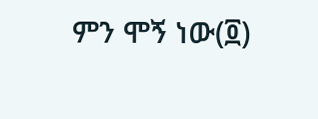ምን ሞኝ ነው(፬)